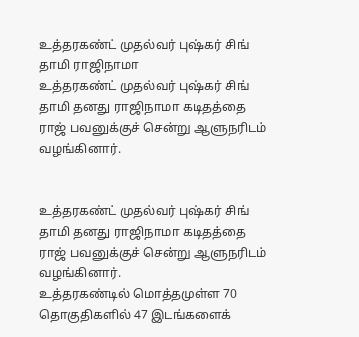உத்தரகண்ட் முதல்வர் புஷ்கர் சிங் தாமி ராஜிநாமா
உத்தரகண்ட் முதல்வர் புஷ்கர் சிங் தாமி தனது ராஜிநாமா கடிதத்தை ராஜ் பவனுக்குச் சென்று ஆளுநரிடம் வழங்கினார்.


உத்தரகண்ட் முதல்வர் புஷ்கர் சிங் தாமி தனது ராஜிநாமா கடிதத்தை ராஜ் பவனுக்குச் சென்று ஆளுநரிடம் வழங்கினார்.
உத்தரகண்டில் மொத்தமுள்ள 70 தொகுதிகளில் 47 இடங்களைக்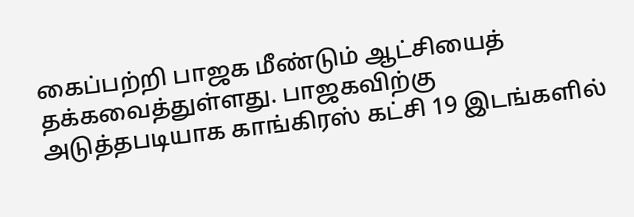கைப்பற்றி பாஜக மீண்டும் ஆட்சியைத் தக்கவைத்துள்ளது. பாஜகவிற்கு அடுத்தபடியாக காங்கிரஸ் கட்சி 19 இடங்களில்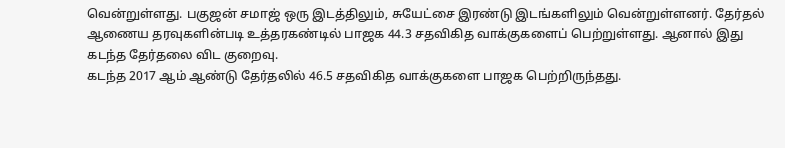வென்றுள்ளது. பகுஜன் சமாஜ் ஒரு இடத்திலும், சுயேட்சை இரண்டு இடங்களிலும் வென்றுள்ளனர். தேர்தல் ஆணைய தரவுகளின்படி உத்தரகண்டில் பாஜக 44.3 சதவிகித வாக்குகளைப் பெற்றுள்ளது. ஆனால் இது கடந்த தேர்தலை விட குறைவு.
கடந்த 2017 ஆம் ஆண்டு தேர்தலில் 46.5 சதவிகித வாக்குகளை பாஜக பெற்றிருந்தது.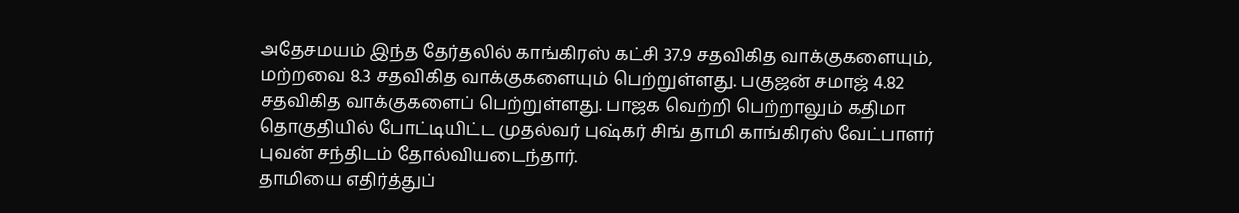அதேசமயம் இந்த தேர்தலில் காங்கிரஸ் கட்சி 37.9 சதவிகித வாக்குகளையும், மற்றவை 8.3 சதவிகித வாக்குகளையும் பெற்றுள்ளது. பகுஜன் சமாஜ் 4.82 சதவிகித வாக்குகளைப் பெற்றுள்ளது. பாஜக வெற்றி பெற்றாலும் கதிமா தொகுதியில் போட்டியிட்ட முதல்வர் புஷ்கர் சிங் தாமி காங்கிரஸ் வேட்பாளர் புவன் சந்திடம் தோல்வியடைந்தார்.
தாமியை எதிர்த்துப்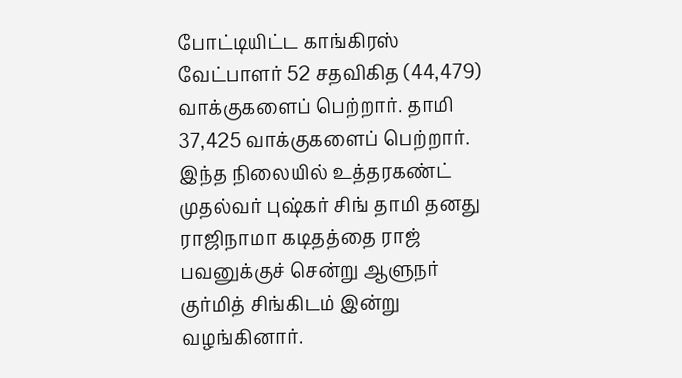போட்டியிட்ட காங்கிரஸ் வேட்பாளர் 52 சதவிகித (44,479) வாக்குகளைப் பெற்றார். தாமி 37,425 வாக்குகளைப் பெற்றார். இந்த நிலையில் உத்தரகண்ட் முதல்வர் புஷ்கர் சிங் தாமி தனது ராஜிநாமா கடிதத்தை ராஜ் பவனுக்குச் சென்று ஆளுநர் குர்மித் சிங்கிடம் இன்று வழங்கினார்.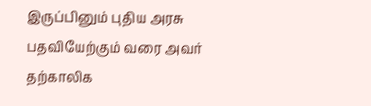இருப்பினும் புதிய அரசு பதவியேற்கும் வரை அவர் தற்காலிக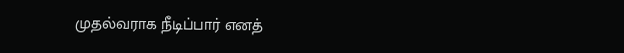முதல்வராக நீடிப்பார் எனத்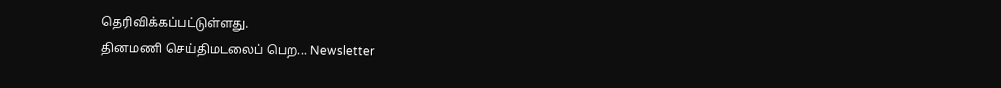தெரிவிக்கப்பட்டுள்ளது.
தினமணி செய்திமடலைப் பெற... Newsletter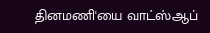தினமணி'யை வாட்ஸ்ஆப்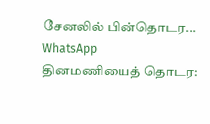சேனலில் பின்தொடர... WhatsApp
தினமணியைத் தொடர: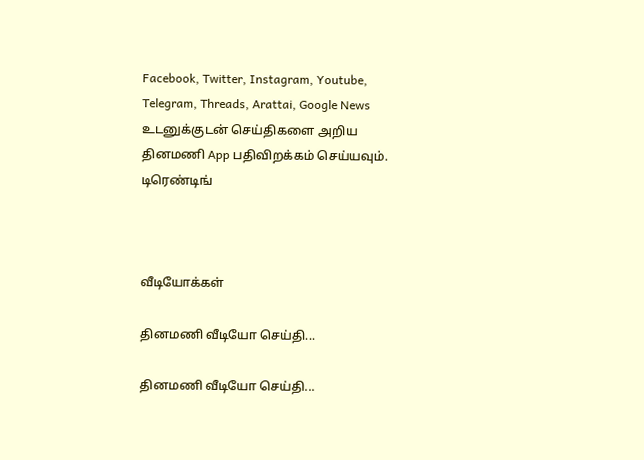Facebook, Twitter, Instagram, Youtube, Telegram, Threads, Arattai, Google News
உடனுக்குடன் செய்திகளை அறிய தினமணி App பதிவிறக்கம் செய்யவும்.
டிரெண்டிங்



வீடியோக்கள்

தினமணி வீடியோ செய்தி...

தினமணி வீடியோ செய்தி...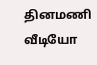தினமணி வீடியோ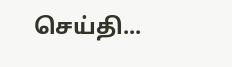செய்தி...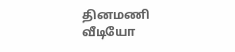தினமணி வீடியோ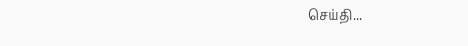செய்தி...